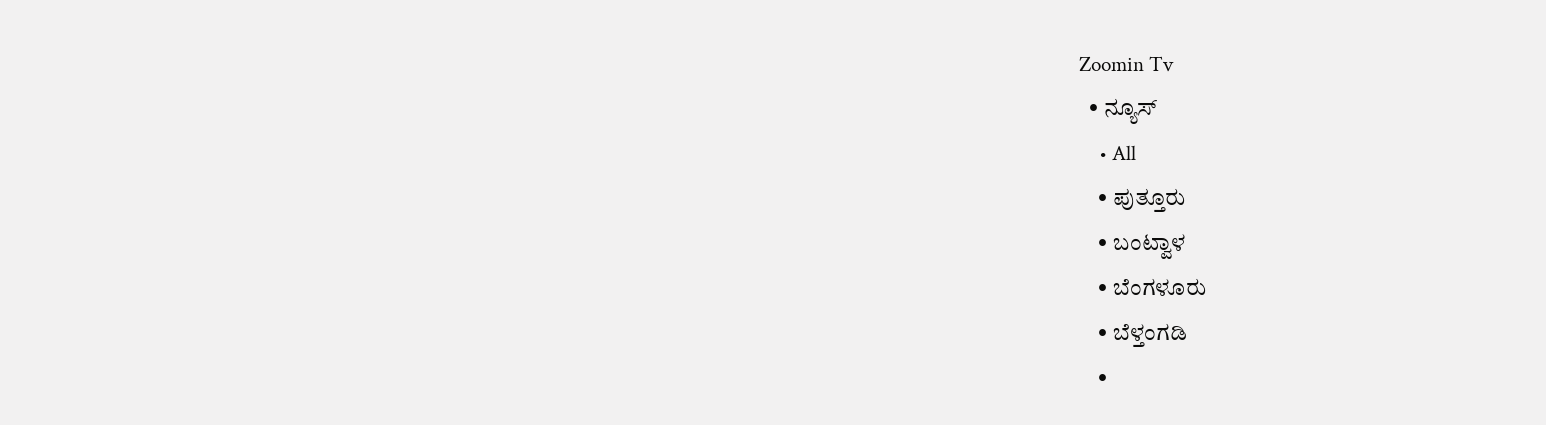Zoomin Tv
  • ನ್ಯೂಸ್
    • All
    • ಪುತ್ತೂರು
    • ಬಂಟ್ವಾಳ
    • ಬೆಂಗಳೂರು
    • ಬೆಳ್ತಂಗಡಿ
    •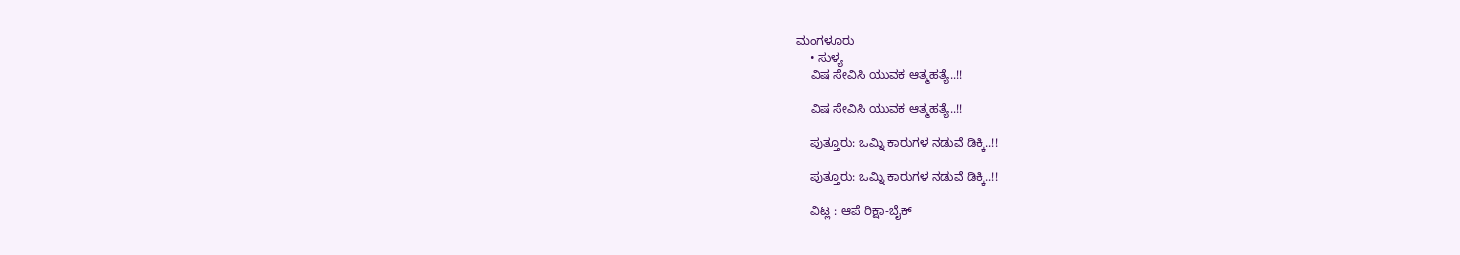ಮಂಗಳೂರು
    • ಸುಳ್ಯ
    ವಿಷ ಸೇವಿಸಿ ಯುವಕ ಆತ್ಮಹತ್ಯೆ..!!

    ವಿಷ ಸೇವಿಸಿ ಯುವಕ ಆತ್ಮಹತ್ಯೆ..!!

    ಪುತ್ತೂರು: ಒಮ್ನಿ ಕಾರುಗಳ ನಡುವೆ ಡಿಕ್ಕಿ..!!

    ಪುತ್ತೂರು: ಒಮ್ನಿ ಕಾರುಗಳ ನಡುವೆ ಡಿಕ್ಕಿ..!!

    ವಿಟ್ಲ : ಆಪೆ ರಿಕ್ಷಾ-ಬೈಕ್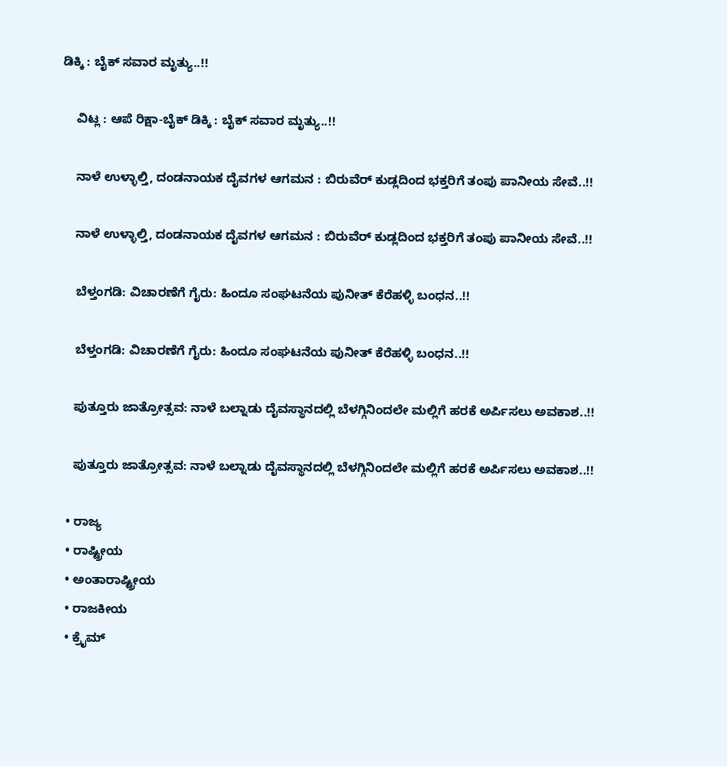ಡಿಕ್ಕಿ : ಬೈಕ್‌ ಸವಾರ ಮೃತ್ಯು..!!

    ವಿಟ್ಲ : ಆಪೆ ರಿಕ್ಷಾ-ಬೈಕ್ ಡಿಕ್ಕಿ : ಬೈಕ್‌ ಸವಾರ ಮೃತ್ಯು..!!

    ನಾಳೆ ಉಳ್ಳಾಲ್ತಿ, ದಂಡನಾಯಕ ದೈವಗಳ ಆಗಮನ : ಬಿರುವೆರ್ ಕುಡ್ಲದಿಂದ ಭಕ್ತರಿಗೆ ತಂಪು ಪಾನೀಯ ಸೇವೆ..!!

    ನಾಳೆ ಉಳ್ಳಾಲ್ತಿ, ದಂಡನಾಯಕ ದೈವಗಳ ಆಗಮನ : ಬಿರುವೆರ್ ಕುಡ್ಲದಿಂದ ಭಕ್ತರಿಗೆ ತಂಪು ಪಾನೀಯ ಸೇವೆ..!!

    ಬೆಳ್ತಂಗಡಿ: ವಿಚಾರಣೆಗೆ ಗೈರು: ಹಿಂದೂ ಸಂಘಟನೆಯ ಪುನೀತ್ ಕೆರೆಹಳ್ಳಿ ಬಂಧನ..!!

    ಬೆಳ್ತಂಗಡಿ: ವಿಚಾರಣೆಗೆ ಗೈರು: ಹಿಂದೂ ಸಂಘಟನೆಯ ಪುನೀತ್ ಕೆರೆಹಳ್ಳಿ ಬಂಧನ..!!

    ಪುತ್ತೂರು ಜಾತ್ರೋತ್ಸವ: ನಾಳೆ ಬಲ್ನಾಡು ದೈವಸ್ಥಾನದಲ್ಲಿ ಬೆಳಗ್ಗಿನಿಂದಲೇ ಮಲ್ಲಿಗೆ ಹರಕೆ ಅರ್ಪಿಸಲು ಅವಕಾಶ..!!

    ಪುತ್ತೂರು ಜಾತ್ರೋತ್ಸವ: ನಾಳೆ ಬಲ್ನಾಡು ದೈವಸ್ಥಾನದಲ್ಲಿ ಬೆಳಗ್ಗಿನಿಂದಲೇ ಮಲ್ಲಿಗೆ ಹರಕೆ ಅರ್ಪಿಸಲು ಅವಕಾಶ..!!

  • ರಾಜ್ಯ
  • ರಾಷ್ಟ್ರೀಯ
  • ಅಂತಾರಾಷ್ಟ್ರೀಯ
  • ರಾಜಕೀಯ
  • ಕ್ರೈಮ್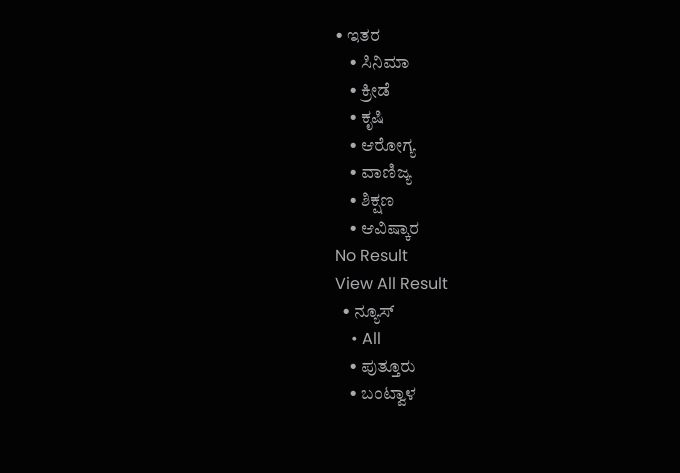• ಇತರ
    • ಸಿನಿಮಾ
    • ಕ್ರೀಡೆ
    • ಕೃಷಿ
    • ಆರೋಗ್ಯ
    • ವಾಣಿಜ್ಯ
    • ಶಿಕ್ಷಣ
    • ಆವಿಷ್ಕಾರ
No Result
View All Result
  • ನ್ಯೂಸ್
    • All
    • ಪುತ್ತೂರು
    • ಬಂಟ್ವಾಳ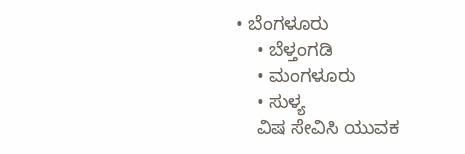• ಬೆಂಗಳೂರು
    • ಬೆಳ್ತಂಗಡಿ
    • ಮಂಗಳೂರು
    • ಸುಳ್ಯ
    ವಿಷ ಸೇವಿಸಿ ಯುವಕ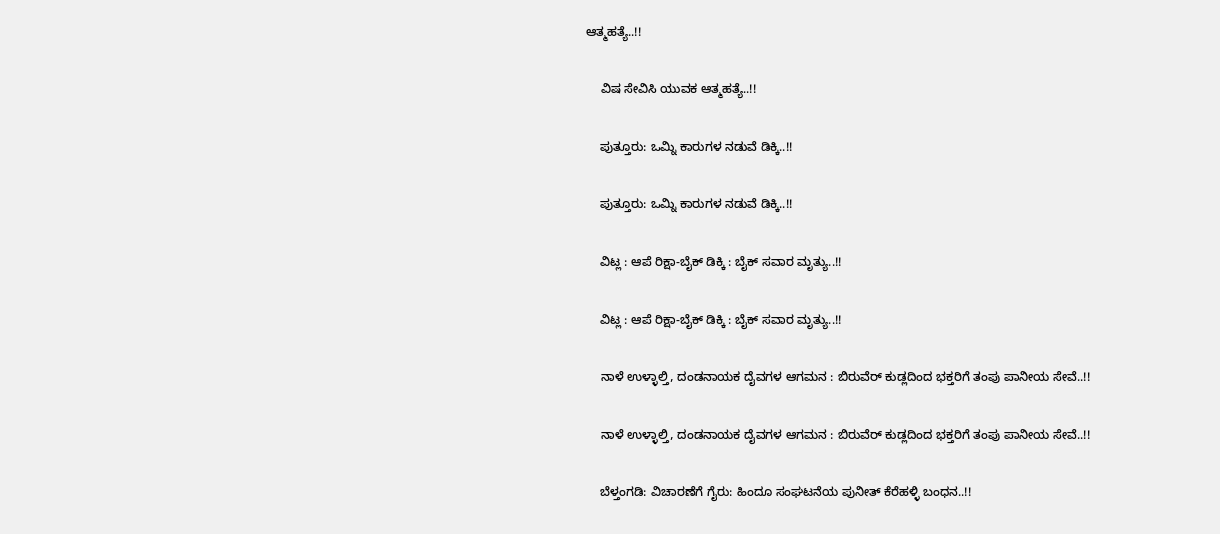ಆತ್ಮಹತ್ಯೆ..!!

    ವಿಷ ಸೇವಿಸಿ ಯುವಕ ಆತ್ಮಹತ್ಯೆ..!!

    ಪುತ್ತೂರು: ಒಮ್ನಿ ಕಾರುಗಳ ನಡುವೆ ಡಿಕ್ಕಿ..!!

    ಪುತ್ತೂರು: ಒಮ್ನಿ ಕಾರುಗಳ ನಡುವೆ ಡಿಕ್ಕಿ..!!

    ವಿಟ್ಲ : ಆಪೆ ರಿಕ್ಷಾ-ಬೈಕ್ ಡಿಕ್ಕಿ : ಬೈಕ್‌ ಸವಾರ ಮೃತ್ಯು..!!

    ವಿಟ್ಲ : ಆಪೆ ರಿಕ್ಷಾ-ಬೈಕ್ ಡಿಕ್ಕಿ : ಬೈಕ್‌ ಸವಾರ ಮೃತ್ಯು..!!

    ನಾಳೆ ಉಳ್ಳಾಲ್ತಿ, ದಂಡನಾಯಕ ದೈವಗಳ ಆಗಮನ : ಬಿರುವೆರ್ ಕುಡ್ಲದಿಂದ ಭಕ್ತರಿಗೆ ತಂಪು ಪಾನೀಯ ಸೇವೆ..!!

    ನಾಳೆ ಉಳ್ಳಾಲ್ತಿ, ದಂಡನಾಯಕ ದೈವಗಳ ಆಗಮನ : ಬಿರುವೆರ್ ಕುಡ್ಲದಿಂದ ಭಕ್ತರಿಗೆ ತಂಪು ಪಾನೀಯ ಸೇವೆ..!!

    ಬೆಳ್ತಂಗಡಿ: ವಿಚಾರಣೆಗೆ ಗೈರು: ಹಿಂದೂ ಸಂಘಟನೆಯ ಪುನೀತ್ ಕೆರೆಹಳ್ಳಿ ಬಂಧನ..!!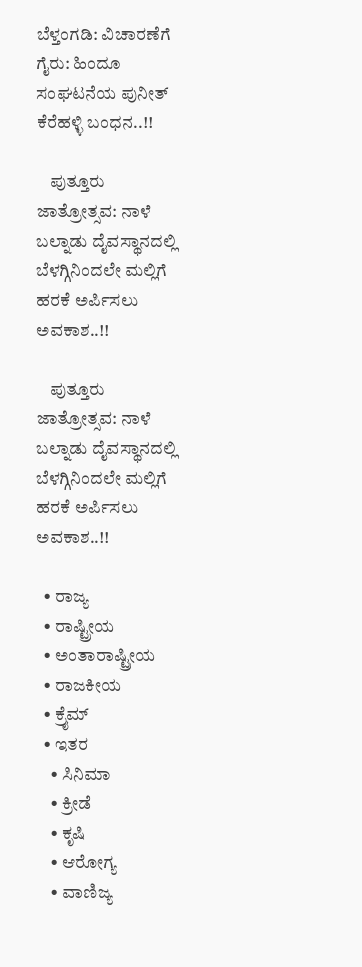ಬೆಳ್ತಂಗಡಿ: ವಿಚಾರಣೆಗೆ ಗೈರು: ಹಿಂದೂ ಸಂಘಟನೆಯ ಪುನೀತ್ ಕೆರೆಹಳ್ಳಿ ಬಂಧನ..!!

    ಪುತ್ತೂರು ಜಾತ್ರೋತ್ಸವ: ನಾಳೆ ಬಲ್ನಾಡು ದೈವಸ್ಥಾನದಲ್ಲಿ ಬೆಳಗ್ಗಿನಿಂದಲೇ ಮಲ್ಲಿಗೆ ಹರಕೆ ಅರ್ಪಿಸಲು ಅವಕಾಶ..!!

    ಪುತ್ತೂರು ಜಾತ್ರೋತ್ಸವ: ನಾಳೆ ಬಲ್ನಾಡು ದೈವಸ್ಥಾನದಲ್ಲಿ ಬೆಳಗ್ಗಿನಿಂದಲೇ ಮಲ್ಲಿಗೆ ಹರಕೆ ಅರ್ಪಿಸಲು ಅವಕಾಶ..!!

  • ರಾಜ್ಯ
  • ರಾಷ್ಟ್ರೀಯ
  • ಅಂತಾರಾಷ್ಟ್ರೀಯ
  • ರಾಜಕೀಯ
  • ಕ್ರೈಮ್
  • ಇತರ
    • ಸಿನಿಮಾ
    • ಕ್ರೀಡೆ
    • ಕೃಷಿ
    • ಆರೋಗ್ಯ
    • ವಾಣಿಜ್ಯ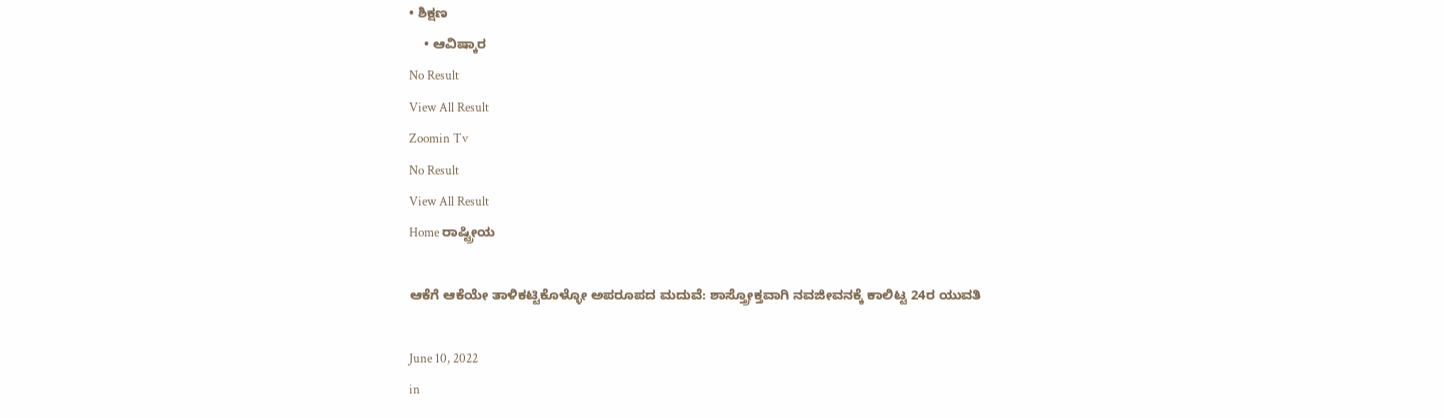• ಶಿಕ್ಷಣ
    • ಆವಿಷ್ಕಾರ
No Result
View All Result
Zoomin Tv
No Result
View All Result
Home ರಾಷ್ಟ್ರೀಯ

ಆಕೆಗೆ ಆಕೆಯೇ ತಾಳಿಕಟ್ಟಿಕೊಳ್ಳೋ ಅಪರೂಪದ ಮದುವೆ: ಶಾಸ್ತ್ರೋಕ್ತವಾಗಿ ನವಜೀವನಕ್ಕೆ ಕಾಲಿಟ್ಟ 24ರ ಯುವತಿ

June 10, 2022
in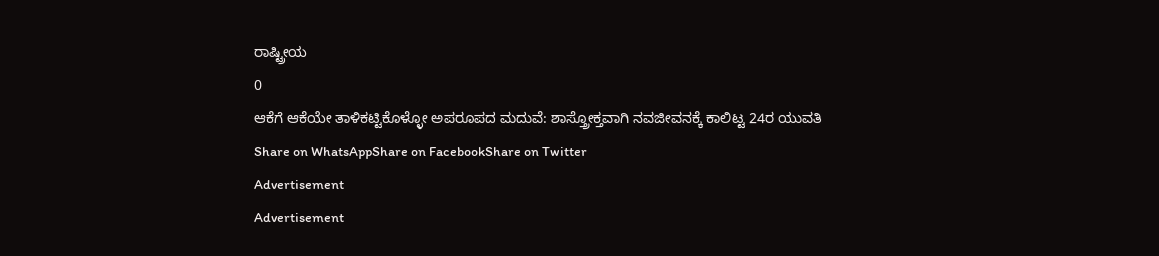ರಾಷ್ಟ್ರೀಯ
0
ಆಕೆಗೆ ಆಕೆಯೇ ತಾಳಿಕಟ್ಟಿಕೊಳ್ಳೋ ಅಪರೂಪದ ಮದುವೆ: ಶಾಸ್ತ್ರೋಕ್ತವಾಗಿ ನವಜೀವನಕ್ಕೆ ಕಾಲಿಟ್ಟ 24ರ ಯುವತಿ
Share on WhatsAppShare on FacebookShare on Twitter
Advertisement
Advertisement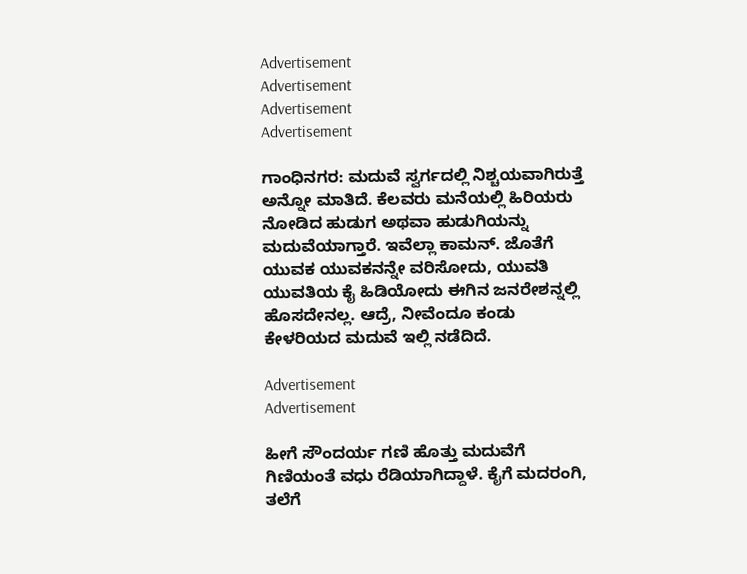Advertisement
Advertisement
Advertisement
Advertisement

ಗಾಂಧಿನಗರ: ಮದುವೆ ಸ್ವರ್ಗದಲ್ಲಿ ನಿಶ್ಚಯವಾಗಿರುತ್ತೆ ಅನ್ನೋ ಮಾತಿದೆ. ಕೆಲವರು ಮನೆಯಲ್ಲಿ ಹಿರಿಯರು ನೋಡಿದ ಹುಡುಗ ಅಥವಾ ಹುಡುಗಿಯನ್ನು ಮದುವೆಯಾಗ್ತಾರೆ. ಇವೆಲ್ಲಾ ಕಾಮನ್. ಜೊತೆಗೆ ಯುವಕ ಯುವಕನನ್ನೇ ವರಿಸೋದು, ಯುವತಿ ಯುವತಿಯ ಕೈ ಹಿಡಿಯೋದು ಈಗಿನ ಜನರೇಶನ್ನಲ್ಲಿ ಹೊಸದೇನಲ್ಲ. ಆದ್ರೆ, ನೀವೆಂದೂ ಕಂಡು ಕೇಳರಿಯದ ಮದುವೆ ಇಲ್ಲಿ ನಡೆದಿದೆ.

Advertisement
Advertisement

ಹೀಗೆ ಸೌಂದರ್ಯ ಗಣಿ ಹೊತ್ತು ಮದುವೆಗೆ ಗಿಣಿಯಂತೆ ವಧು ರೆಡಿಯಾಗಿದ್ದಾಳೆ. ಕೈಗೆ ಮದರಂಗಿ, ತಲೆಗೆ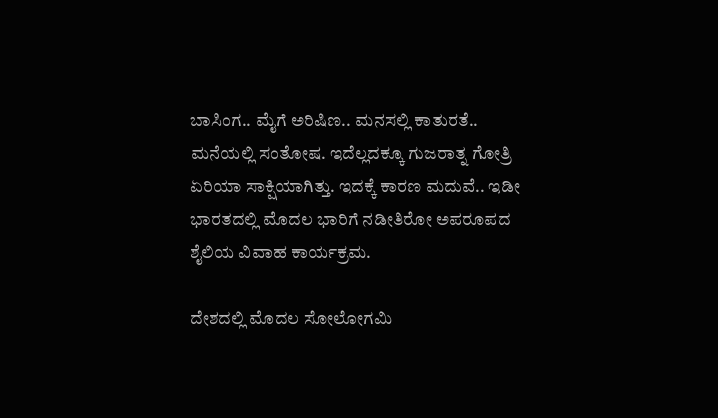ಬಾಸಿಂಗ.. ಮೈಗೆ ಅರಿಷಿಣ.. ಮನಸಲ್ಲಿ ಕಾತುರತೆ.. ಮನೆಯಲ್ಲಿ ಸಂತೋಷ. ಇದೆಲ್ಲದಕ್ಕೂ ಗುಜರಾತ್ನ ಗೋತ್ರಿ ಏರಿಯಾ ಸಾಕ್ಷಿಯಾಗಿತ್ತು. ಇದಕ್ಕೆ ಕಾರಣ ಮದುವೆ.. ಇಡೀ ಭಾರತದಲ್ಲಿ ಮೊದಲ ಭಾರಿಗೆ ನಡೀತಿರೋ ಅಪರೂಪದ ಶೈಲಿಯ ವಿವಾಹ ಕಾರ್ಯಕ್ರಮ.

ದೇಶದಲ್ಲಿ ಮೊದಲ ಸೋಲೋಗಮಿ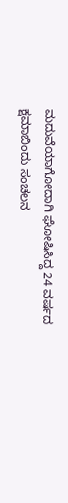ಮದುವೆಯಾಗೋದಾಗಿ ಘೋಷಿಸಿದ್ದ 24 ವರ್ಷದ ಕ್ಷಮಾಬಿಂದು ಸಂಚಲನ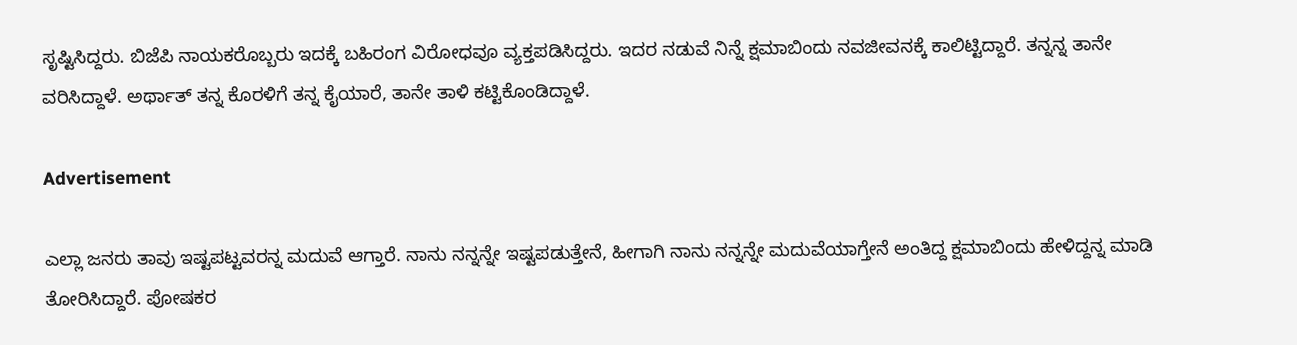ಸೃಷ್ಟಿಸಿದ್ದರು. ಬಿಜೆಪಿ ನಾಯಕರೊಬ್ಬರು ಇದಕ್ಕೆ ಬಹಿರಂಗ ವಿರೋಧವೂ ವ್ಯಕ್ತಪಡಿಸಿದ್ದರು. ಇದರ ನಡುವೆ ನಿನ್ನೆ ಕ್ಷಮಾಬಿಂದು ನವಜೀವನಕ್ಕೆ ಕಾಲಿಟ್ಟಿದ್ದಾರೆ. ತನ್ನನ್ನ ತಾನೇ ವರಿಸಿದ್ದಾಳೆ. ಅರ್ಥಾತ್ ತನ್ನ ಕೊರಳಿಗೆ ತನ್ನ ಕೈಯಾರೆ, ತಾನೇ ತಾಳಿ ಕಟ್ಟಿಕೊಂಡಿದ್ದಾಳೆ.

Advertisement

ಎಲ್ಲಾ ಜನರು ತಾವು ಇಷ್ಟಪಟ್ಟವರನ್ನ ಮದುವೆ ಆಗ್ತಾರೆ. ನಾನು ನನ್ನನ್ನೇ ಇಷ್ಟಪಡುತ್ತೇನೆ, ಹೀಗಾಗಿ ನಾನು ನನ್ನನ್ನೇ ಮದುವೆಯಾಗ್ತೇನೆ ಅಂತಿದ್ದ ಕ್ಷಮಾಬಿಂದು ಹೇಳಿದ್ದನ್ನ ಮಾಡಿ ತೋರಿಸಿದ್ದಾರೆ. ಪೋಷಕರ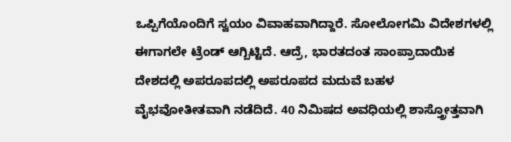ಒಪ್ಪಿಗೆಯೊಂದಿಗೆ ಸ್ವಯಂ ವಿವಾಹವಾಗಿದ್ದಾರೆ. ಸೋಲೋಗಮಿ ವಿದೇಶಗಳಲ್ಲಿ ಈಗಾಗಲೇ ಟ್ರೆಂಡ್‌ ಆಗ್ಬಿಟ್ಟಿದೆ. ಆದ್ರೆ, ಭಾರತದಂತ ಸಾಂಪ್ರಾದಾಯಿಕ ದೇಶದಲ್ಲಿ ಅಪರೂಪದಲ್ಲಿ ಅಪರೂಪದ ಮದುವೆ ಬಹಳ ವೈಭವೋತೀತವಾಗಿ ನಡೆದಿದೆ. 40 ನಿಮಿಷದ ಅವಧಿಯಲ್ಲಿ ಶಾಸ್ತ್ರೋತ್ತವಾಗಿ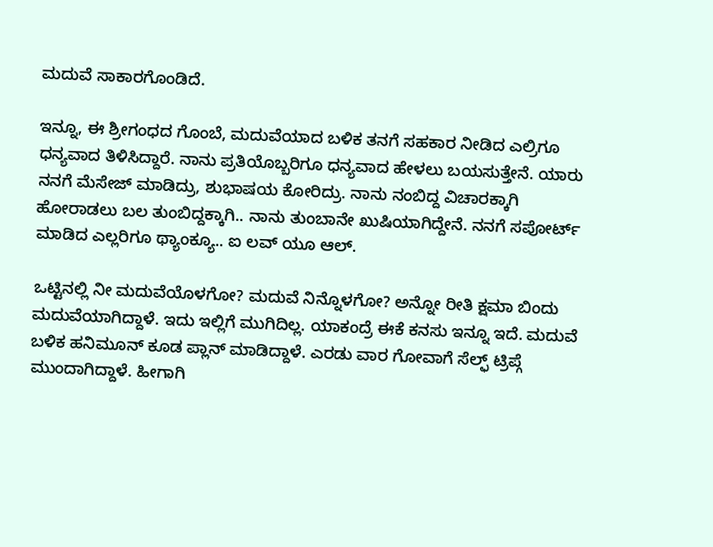ಮದುವೆ ಸಾಕಾರಗೊಂಡಿದೆ.

ಇನ್ನೂ, ಈ ಶ್ರೀಗಂಧದ ಗೊಂಬೆ, ಮದುವೆಯಾದ ಬಳಿಕ ತನಗೆ ಸಹಕಾರ ನೀಡಿದ ಎಲ್ರಿಗೂ ಧನ್ಯವಾದ ತಿಳಿಸಿದ್ದಾರೆ. ನಾನು ಪ್ರತಿಯೊಬ್ಬರಿಗೂ ಧನ್ಯವಾದ ಹೇಳಲು ಬಯಸುತ್ತೇನೆ. ಯಾರು ನನಗೆ ಮೆಸೇಜ್ ಮಾಡಿದ್ರು, ಶುಭಾಷಯ ಕೋರಿದ್ರು. ನಾನು ನಂಬಿದ್ದ ವಿಚಾರಕ್ಕಾಗಿ ಹೋರಾಡಲು ಬಲ ತುಂಬಿದ್ದಕ್ಕಾಗಿ.. ನಾನು ತುಂಬಾನೇ ಖುಷಿಯಾಗಿದ್ದೇನೆ. ನನಗೆ ಸಪೋರ್ಟ್ ಮಾಡಿದ ಎಲ್ಲರಿಗೂ ಥ್ಯಾಂಕ್ಯೂ.. ಐ ಲವ್ ಯೂ ಆಲ್.

ಒಟ್ಟಿನಲ್ಲಿ ನೀ ಮದುವೆಯೊಳಗೋ? ಮದುವೆ ನಿನ್ನೊಳಗೋ? ಅನ್ನೋ ರೀತಿ ಕ್ಷಮಾ ಬಿಂದು ಮದುವೆಯಾಗಿದ್ದಾಳೆ. ಇದು ಇಲ್ಲಿಗೆ ಮುಗಿದಿಲ್ಲ. ಯಾಕಂದ್ರೆ ಈಕೆ ಕನಸು ಇನ್ನೂ ಇದೆ. ಮದುವೆ ಬಳಿಕ ಹನಿಮೂನ್ ಕೂಡ ಪ್ಲಾನ್ ಮಾಡಿದ್ದಾಳೆ. ಎರಡು ವಾರ ಗೋವಾಗೆ ಸೆಲ್ಫ್ ಟ್ರಿಪ್ಗೆ ಮುಂದಾಗಿದ್ದಾಳೆ. ಹೀಗಾಗಿ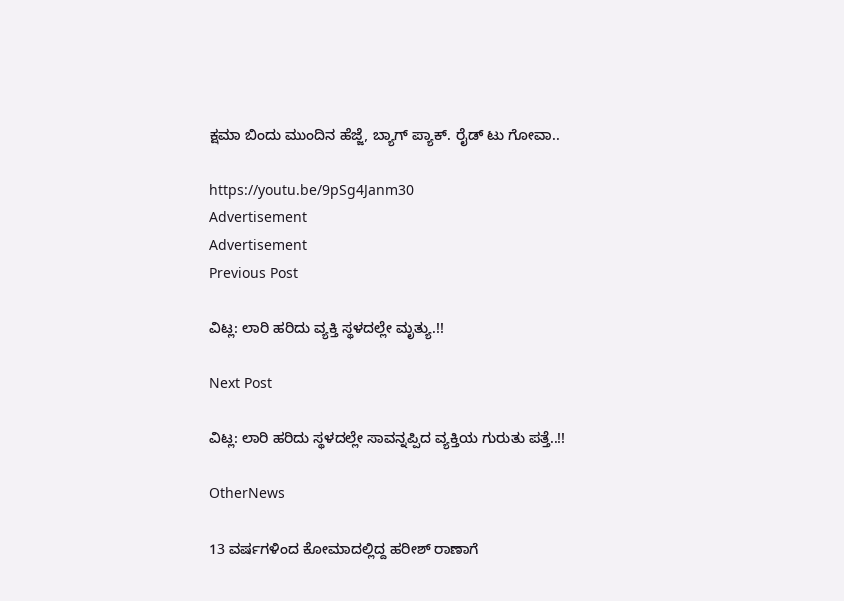ಕ್ಷಮಾ ಬಿಂದು ಮುಂದಿನ ಹೆಜ್ಜೆ, ಬ್ಯಾಗ್ ಪ್ಯಾಕ್. ರೈಡ್ ಟು ಗೋವಾ..

https://youtu.be/9pSg4Janm30
Advertisement
Advertisement
Previous Post

ವಿಟ್ಲ: ಲಾರಿ ಹರಿದು ವ್ಯಕ್ತಿ ಸ್ಥಳದಲ್ಲೇ ಮೃತ್ಯು.!!

Next Post

ವಿಟ್ಲ: ಲಾರಿ ಹರಿದು ಸ್ಥಳದಲ್ಲೇ ಸಾವನ್ನಪ್ಪಿದ ವ್ಯಕ್ತಿಯ ಗುರುತು ಪತ್ತೆ..!!

OtherNews

13 ವರ್ಷಗಳಿಂದ ಕೋಮಾದಲ್ಲಿದ್ದ ಹರೀಶ್ ರಾಣಾಗೆ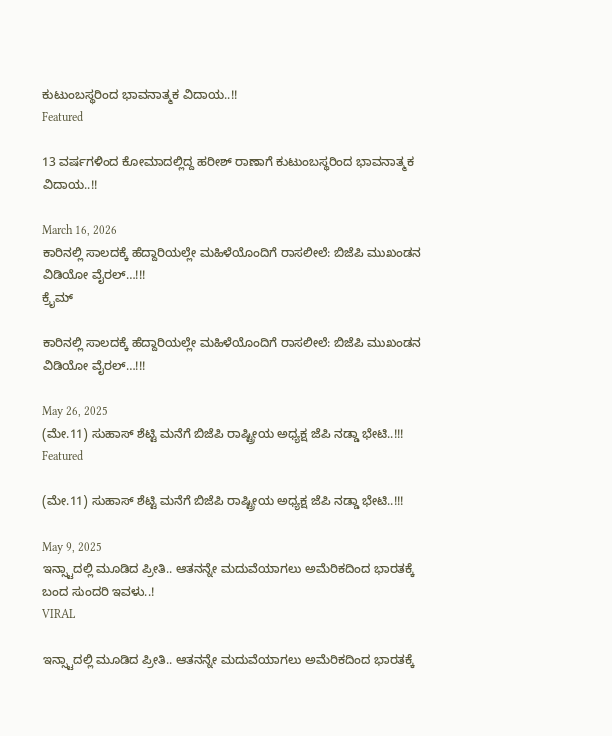ಕುಟುಂಬಸ್ಥರಿಂದ ಭಾವನಾತ್ಮಕ ವಿದಾಯ..!!
Featured

13 ವರ್ಷಗಳಿಂದ ಕೋಮಾದಲ್ಲಿದ್ದ ಹರೀಶ್ ರಾಣಾಗೆ ಕುಟುಂಬಸ್ಥರಿಂದ ಭಾವನಾತ್ಮಕ ವಿದಾಯ..!!

March 16, 2026
ಕಾರಿನಲ್ಲಿ ಸಾಲದಕ್ಕೆ ಹೆದ್ದಾರಿಯಲ್ಲೇ ಮಹಿಳೆಯೊಂದಿಗೆ ರಾಸಲೀಲೆ: ಬಿಜೆಪಿ ಮುಖಂಡನ ವಿಡಿಯೋ ವೈರಲ್…!!!
ಕ್ರೈಮ್

ಕಾರಿನಲ್ಲಿ ಸಾಲದಕ್ಕೆ ಹೆದ್ದಾರಿಯಲ್ಲೇ ಮಹಿಳೆಯೊಂದಿಗೆ ರಾಸಲೀಲೆ: ಬಿಜೆಪಿ ಮುಖಂಡನ ವಿಡಿಯೋ ವೈರಲ್…!!!

May 26, 2025
(ಮೇ.11) ಸುಹಾಸ್ ಶೆಟ್ಟಿ ಮನೆಗೆ ಬಿಜೆಪಿ ರಾಷ್ಟ್ರೀಯ ಅಧ್ಯಕ್ಷ ಜೆಪಿ ನಡ್ಡಾ ಭೇಟಿ..!!!
Featured

(ಮೇ.11) ಸುಹಾಸ್ ಶೆಟ್ಟಿ ಮನೆಗೆ ಬಿಜೆಪಿ ರಾಷ್ಟ್ರೀಯ ಅಧ್ಯಕ್ಷ ಜೆಪಿ ನಡ್ಡಾ ಭೇಟಿ..!!!

May 9, 2025
ಇನ್ಸ್ಟಾದಲ್ಲಿ ಮೂಡಿದ ಪ್ರೀತಿ.. ಆತನನ್ನೇ ಮದುವೆಯಾಗಲು ಅಮೆರಿಕದಿಂದ ಭಾರತಕ್ಕೆ ಬಂದ ಸುಂದರಿ ಇವಳು..!
VIRAL

ಇನ್ಸ್ಟಾದಲ್ಲಿ ಮೂಡಿದ ಪ್ರೀತಿ.. ಆತನನ್ನೇ ಮದುವೆಯಾಗಲು ಅಮೆರಿಕದಿಂದ ಭಾರತಕ್ಕೆ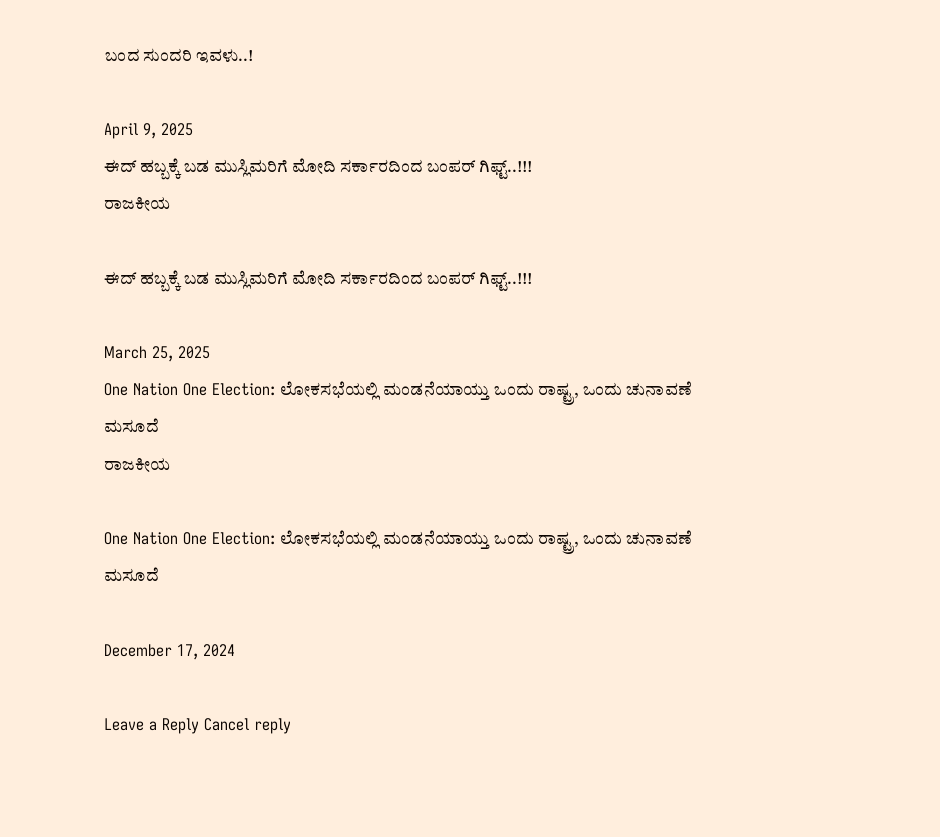ಬಂದ ಸುಂದರಿ ಇವಳು..!

April 9, 2025
ಈದ್ ಹಬ್ಬಕ್ಕೆ ಬಡ ಮುಸ್ಲಿಮರಿಗೆ ಮೋದಿ ಸರ್ಕಾರದಿಂದ ಬಂಪರ್ ಗಿಫ್ಟ್..!!!
ರಾಜಕೀಯ

ಈದ್ ಹಬ್ಬಕ್ಕೆ ಬಡ ಮುಸ್ಲಿಮರಿಗೆ ಮೋದಿ ಸರ್ಕಾರದಿಂದ ಬಂಪರ್ ಗಿಫ್ಟ್..!!!

March 25, 2025
One Nation One Election: ಲೋಕಸಭೆಯಲ್ಲಿ ಮಂಡನೆಯಾಯ್ತು ಒಂದು ರಾಷ್ಟ್ರ, ಒಂದು ಚುನಾವಣೆ ಮಸೂದೆ
ರಾಜಕೀಯ

One Nation One Election: ಲೋಕಸಭೆಯಲ್ಲಿ ಮಂಡನೆಯಾಯ್ತು ಒಂದು ರಾಷ್ಟ್ರ, ಒಂದು ಚುನಾವಣೆ ಮಸೂದೆ

December 17, 2024

Leave a Reply Cancel reply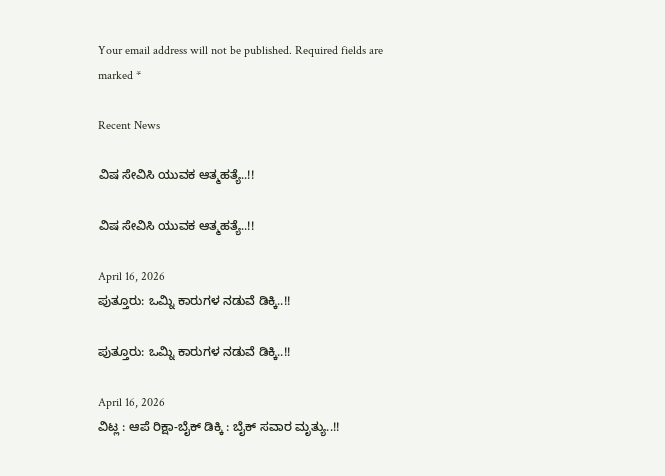Your email address will not be published. Required fields are marked *

Recent News

ವಿಷ ಸೇವಿಸಿ ಯುವಕ ಆತ್ಮಹತ್ಯೆ..!!

ವಿಷ ಸೇವಿಸಿ ಯುವಕ ಆತ್ಮಹತ್ಯೆ..!!

April 16, 2026
ಪುತ್ತೂರು: ಒಮ್ನಿ ಕಾರುಗಳ ನಡುವೆ ಡಿಕ್ಕಿ..!!

ಪುತ್ತೂರು: ಒಮ್ನಿ ಕಾರುಗಳ ನಡುವೆ ಡಿಕ್ಕಿ..!!

April 16, 2026
ವಿಟ್ಲ : ಆಪೆ ರಿಕ್ಷಾ-ಬೈಕ್ ಡಿಕ್ಕಿ : ಬೈಕ್‌ ಸವಾರ ಮೃತ್ಯು..!!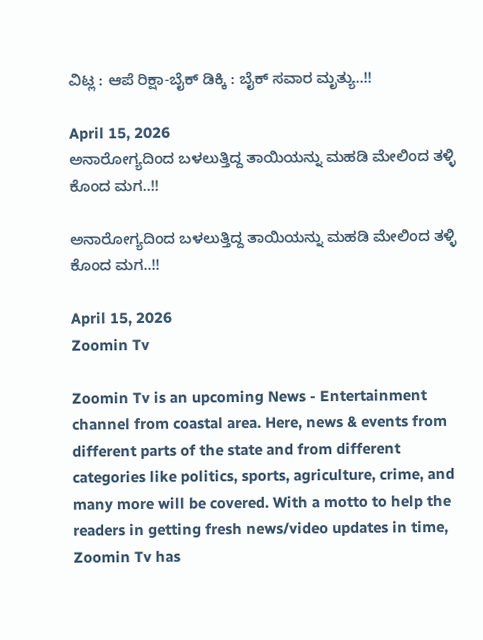ವಿಟ್ಲ : ಆಪೆ ರಿಕ್ಷಾ-ಬೈಕ್ ಡಿಕ್ಕಿ : ಬೈಕ್‌ ಸವಾರ ಮೃತ್ಯು..!!

April 15, 2026
ಅನಾರೋಗ್ಯದಿಂದ ಬಳಲುತ್ತಿದ್ದ ತಾಯಿಯನ್ನು ಮಹಡಿ ಮೇಲಿಂದ ತಳ್ಳಿ ಕೊಂದ ಮಗ..!!

ಅನಾರೋಗ್ಯದಿಂದ ಬಳಲುತ್ತಿದ್ದ ತಾಯಿಯನ್ನು ಮಹಡಿ ಮೇಲಿಂದ ತಳ್ಳಿ ಕೊಂದ ಮಗ..!!

April 15, 2026
Zoomin Tv

Zoomin Tv is an upcoming News - Entertainment channel from coastal area. Here, news & events from different parts of the state and from different categories like politics, sports, agriculture, crime, and many more will be covered. With a motto to help the readers in getting fresh news/video updates in time, Zoomin Tv has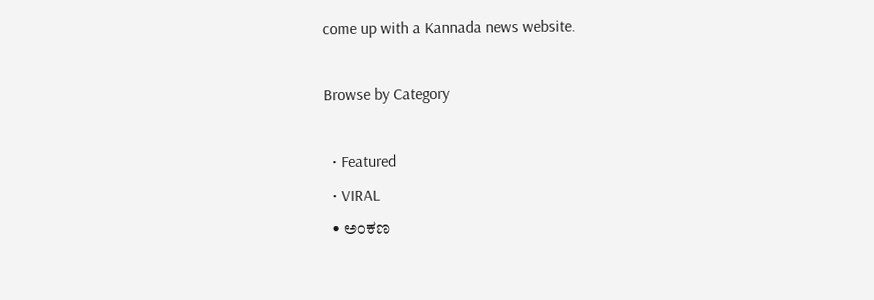come up with a Kannada news website.

Browse by Category

  • Featured
  • VIRAL
  • ಅಂಕಣ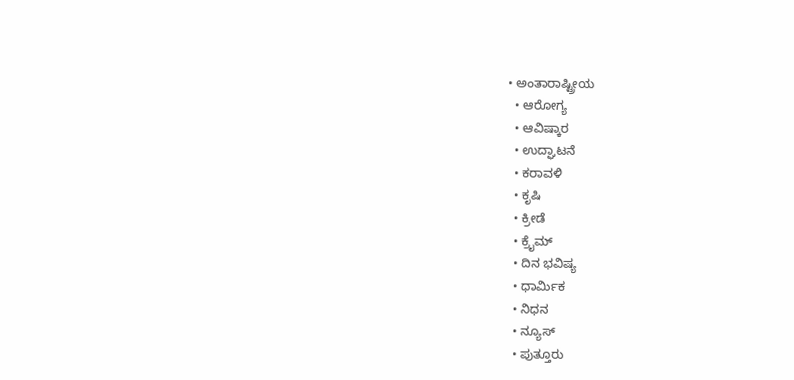• ಅಂತಾರಾಷ್ಟ್ರೀಯ
  • ಆರೋಗ್ಯ
  • ಆವಿಷ್ಕಾರ
  • ಉದ್ಘಾಟನೆ
  • ಕರಾವಳಿ
  • ಕೃಷಿ
  • ಕ್ರೀಡೆ
  • ಕ್ರೈಮ್
  • ದಿನ ಭವಿಷ್ಯ
  • ಧಾರ್ಮಿಕ
  • ನಿಧನ
  • ನ್ಯೂಸ್
  • ಪುತ್ತೂರು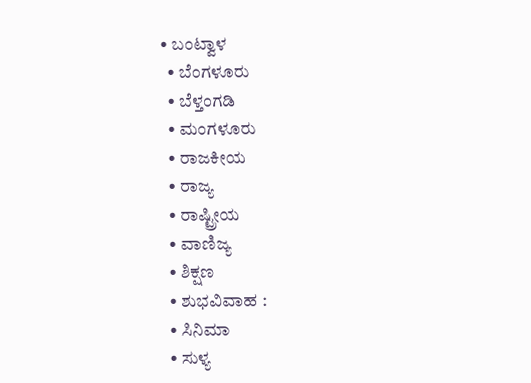• ಬಂಟ್ವಾಳ
  • ಬೆಂಗಳೂರು
  • ಬೆಳ್ತಂಗಡಿ
  • ಮಂಗಳೂರು
  • ರಾಜಕೀಯ
  • ರಾಜ್ಯ
  • ರಾಷ್ಟ್ರೀಯ
  • ವಾಣಿಜ್ಯ
  • ಶಿಕ್ಷಣ
  • ಶುಭವಿವಾಹ :
  • ಸಿನಿಮಾ
  • ಸುಳ್ಯ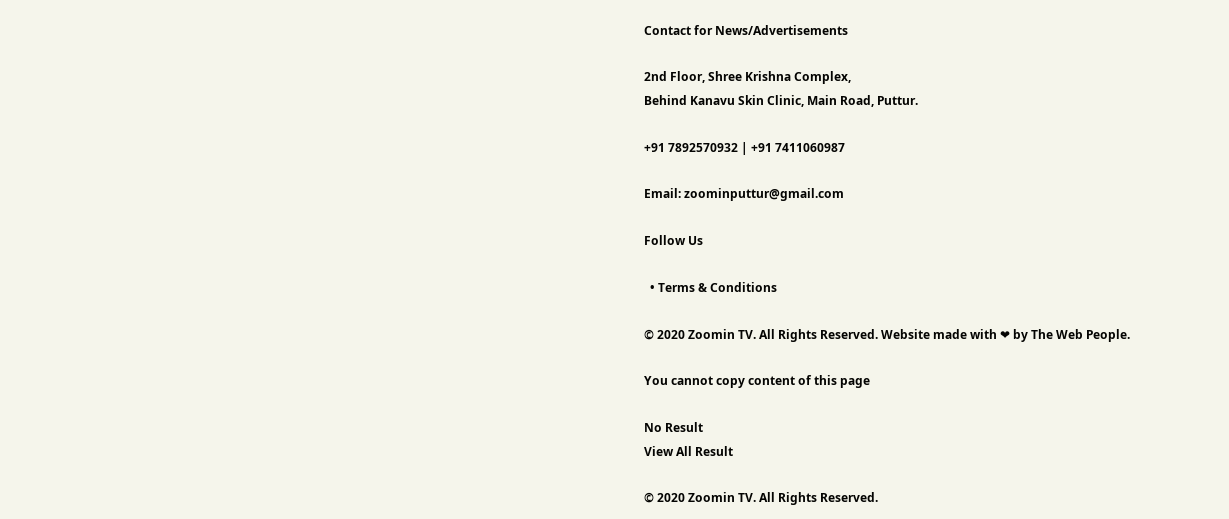Contact for News/Advertisements

2nd Floor, Shree Krishna Complex,
Behind Kanavu Skin Clinic, Main Road, Puttur.

+91 7892570932 | +91 7411060987

Email: zoominputtur@gmail.com

Follow Us

  • Terms & Conditions

© 2020 Zoomin TV. All Rights Reserved. Website made with ❤ by The Web People.

You cannot copy content of this page

No Result
View All Result

© 2020 Zoomin TV. All Rights Reserved.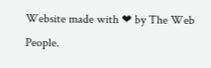Website made with ❤ by The Web People.